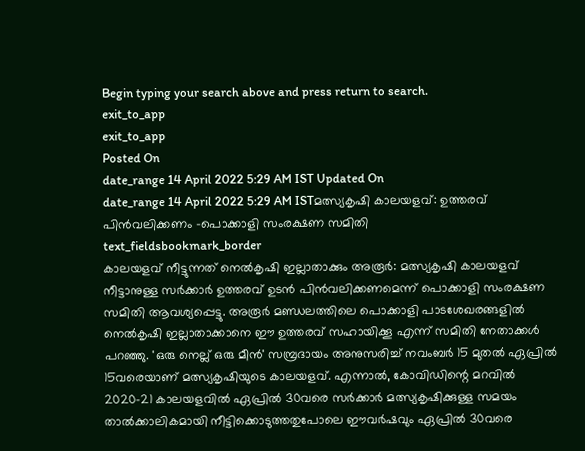Begin typing your search above and press return to search.
exit_to_app
exit_to_app
Posted On
date_range 14 April 2022 5:29 AM IST Updated On
date_range 14 April 2022 5:29 AM ISTമത്സ്യകൃഷി കാലയളവ്: ഉത്തരവ് പിൻവലിക്കണം -പൊക്കാളി സംരക്ഷണ സമിതി
text_fieldsbookmark_border
കാലയളവ് നീട്ടുന്നത് നെൽകൃഷി ഇല്ലാതാക്കും അരൂർ: മത്സ്യകൃഷി കാലയളവ് നീട്ടാനുള്ള സർക്കാർ ഉത്തരവ് ഉടൻ പിൻവലിക്കണമെന്ന് പൊക്കാളി സംരക്ഷണ സമിതി ആവശ്യപ്പെട്ടു. അരൂർ മണ്ഡലത്തിലെ പൊക്കാളി പാടശേഖരങ്ങളിൽ നെൽകൃഷി ഇല്ലാതാക്കാനെ ഈ ഉത്തരവ് സഹായിക്കൂ എന്ന് സമിതി നേതാക്കൾ പറഞ്ഞു. 'ഒരു നെല്ല് ഒരു മീൻ' സമ്പ്രദായം അനുസരിച്ച് നവംബർ 15 മുതൽ ഏപ്രിൽ 15വരെയാണ് മത്സ്യകൃഷിയുടെ കാലയളവ്. എന്നാൽ, കോവിഡിന്റെ മറവിൽ 2020-21 കാലയളവിൽ ഏപ്രിൽ 30വരെ സർക്കാർ മത്സ്യകൃഷിക്കുള്ള സമയം താൽക്കാലികമായി നീട്ടിക്കൊടുത്തതുപോലെ ഈവർഷവും ഏപ്രിൽ 30വരെ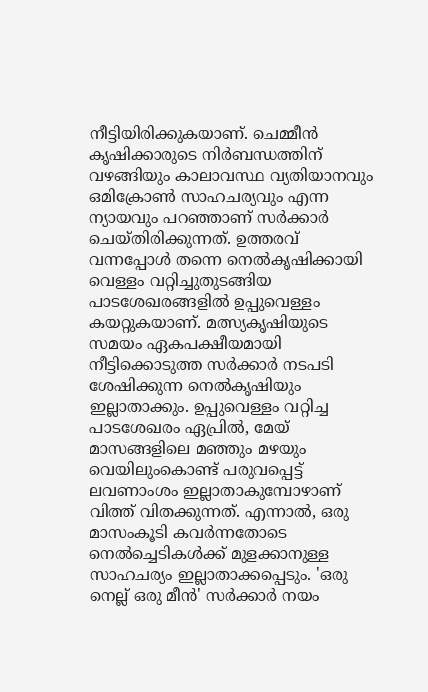നീട്ടിയിരിക്കുകയാണ്. ചെമ്മീൻ കൃഷിക്കാരുടെ നിർബന്ധത്തിന് വഴങ്ങിയും കാലാവസ്ഥ വ്യതിയാനവും ഒമിക്രോൺ സാഹചര്യവും എന്ന ന്യായവും പറഞ്ഞാണ് സർക്കാർ ചെയ്തിരിക്കുന്നത്. ഉത്തരവ് വന്നപ്പോൾ തന്നെ നെൽകൃഷിക്കായി വെള്ളം വറ്റിച്ചുതുടങ്ങിയ പാടശേഖരങ്ങളിൽ ഉപ്പുവെള്ളം കയറ്റുകയാണ്. മത്സ്യകൃഷിയുടെ സമയം ഏകപക്ഷീയമായി നീട്ടിക്കൊടുത്ത സർക്കാർ നടപടി ശേഷിക്കുന്ന നെൽകൃഷിയും ഇല്ലാതാക്കും. ഉപ്പുവെള്ളം വറ്റിച്ച പാടശേഖരം ഏപ്രിൽ, മേയ് മാസങ്ങളിലെ മഞ്ഞും മഴയും വെയിലുംകൊണ്ട് പരുവപ്പെട്ട് ലവണാംശം ഇല്ലാതാകുമ്പോഴാണ് വിത്ത് വിതക്കുന്നത്. എന്നാൽ, ഒരു മാസംകൂടി കവർന്നതോടെ നെൽച്ചെടികൾക്ക് മുളക്കാനുള്ള സാഹചര്യം ഇല്ലാതാക്കപ്പെടും. 'ഒരു നെല്ല് ഒരു മീൻ' സർക്കാർ നയം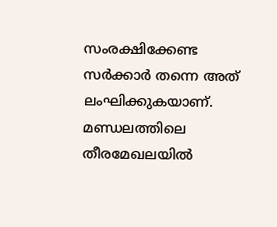സംരക്ഷിക്കേണ്ട സർക്കാർ തന്നെ അത് ലംഘിക്കുകയാണ്. മണ്ഡലത്തിലെ തീരമേഖലയിൽ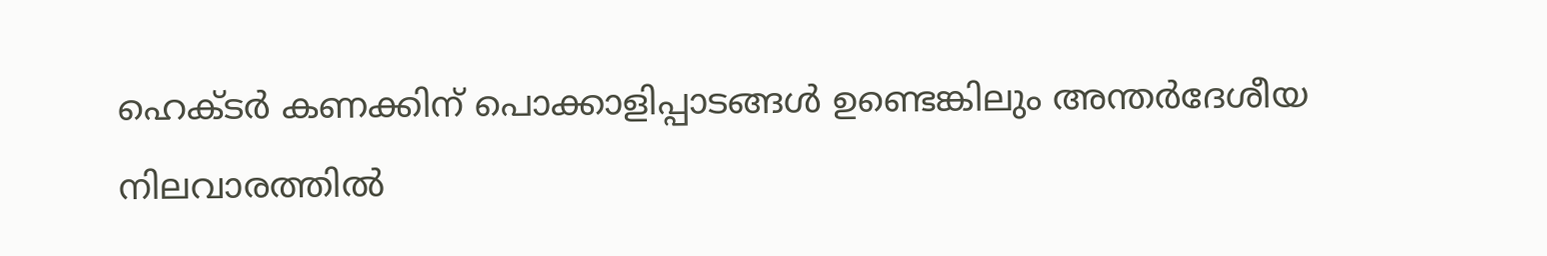ഹെക്ടർ കണക്കിന് പൊക്കാളിപ്പാടങ്ങൾ ഉണ്ടെങ്കിലും അന്തർദേശീയ നിലവാരത്തിൽ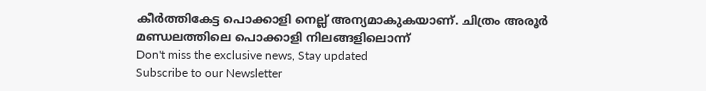കീർത്തികേട്ട പൊക്കാളി നെല്ല് അന്യമാകുകയാണ്. ചിത്രം അരൂർ മണ്ഡലത്തിലെ പൊക്കാളി നിലങ്ങളിലൊന്ന്
Don't miss the exclusive news, Stay updated
Subscribe to our Newsletter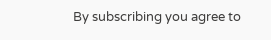By subscribing you agree to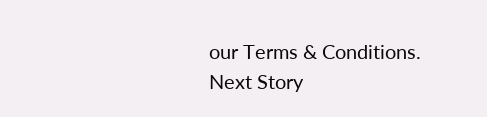our Terms & Conditions.
Next Story